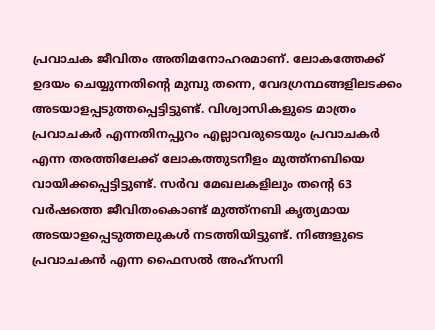പ്രവാചക ജീവിതം അതിമനോഹരമാണ്. ലോകത്തേക്ക് ഉദയം ചെയ്യുന്നതിൻ്റെ മുമ്പു തന്നെ, വേദഗ്രന്ഥങ്ങളിലടക്കം അടയാളപ്പടുത്തപ്പെട്ടിട്ടുണ്ട്. വിശ്വാസികളുടെ മാത്രം പ്രവാചകർ എന്നതിനപ്പുറം എല്ലാവരുടെയും പ്രവാചകർ എന്ന തരത്തിലേക്ക് ലോകത്തുടനീളം മുത്ത്നബിയെ വായിക്കപ്പെട്ടിട്ടുണ്ട്. സർവ മേഖലകളിലും തൻ്റെ 63 വർഷത്തെ ജീവിതംകൊണ്ട് മുത്ത്നബി കൃത്യമായ അടയാളപ്പെടുത്തലുകൾ നടത്തിയിട്ടുണ്ട്. നിങ്ങളുടെ പ്രവാചകൻ എന്ന ഫൈസൽ അഹ്സനി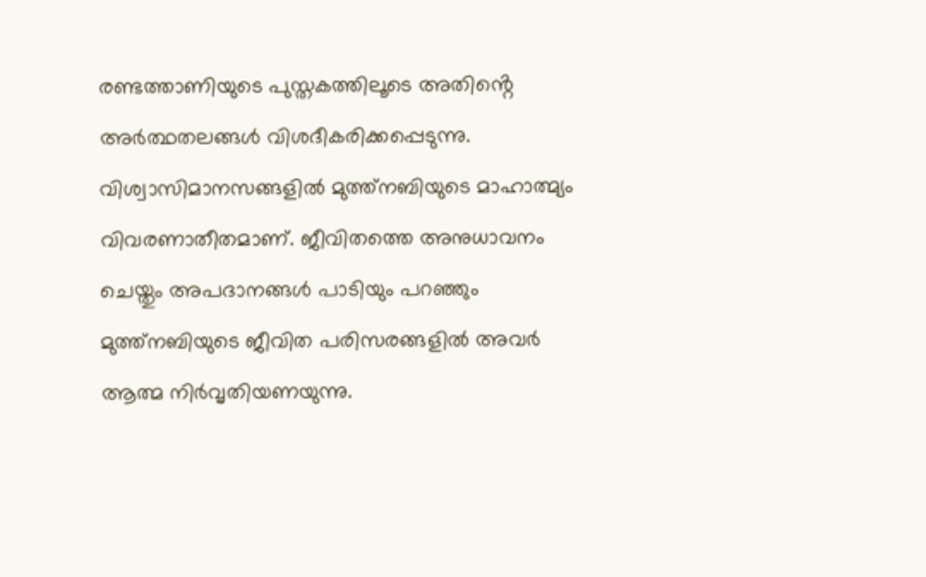രണ്ടത്താണിയുടെ പുസ്തകത്തിലൂടെ അതിൻ്റെ അർത്ഥതലങ്ങൾ വിശദീകരിക്കപ്പെടുന്നു.
വിശ്വാസിമാനസങ്ങളിൽ മുത്ത്നബിയുടെ മാഹാത്മ്യം വിവരണാതീതമാണ്. ജീവിതത്തെ അനുധാവനം ചെയ്തും അപദാനങ്ങൾ പാടിയും പറഞ്ഞും മുത്ത്നബിയുടെ ജീവിത പരിസരങ്ങളിൽ അവർ ആത്മ നിർവൃതിയണയുന്നു.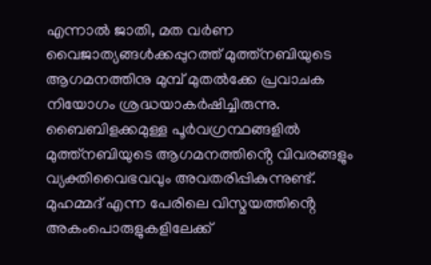എന്നാൽ ജാതി, മത വർണ വൈജാത്യങ്ങൾക്കപ്പുറത്ത് മുത്ത്നബിയുടെ ആഗമനത്തിനു മുമ്പ് മുതൽക്കേ പ്രവാചക നിയോഗം ശ്രദ്ധയാകർഷിച്ചിരുന്നു. ബൈബിളക്കമുള്ള പൂർവഗ്രന്ഥങ്ങളിൽ മുത്ത്നബിയുടെ ആഗമനത്തിൻ്റെ വിവരങ്ങളും വ്യക്തിവൈഭവവും അവതരിപ്പികുന്നുണ്ട്.
മുഹമ്മദ് എന്ന പേരിലെ വിസ്മയത്തിൻ്റെ അകംപൊരുളുകളിലേക്ക്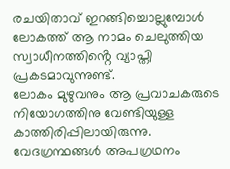രചയിതാവ് ഇറങ്ങിച്ചൊല്ലുമ്പോൾ ലോകത്ത് ആ നാമം ചെലുത്തിയ സ്വാധീനത്തിൻ്റെ വ്യാപ്തി പ്രകടമാവുന്നുണ്ട്.
ലോകം മുഴുവനും ആ പ്രവാചകരുടെ നിയോഗത്തിനു വേണ്ടിയുള്ള കാത്തിരിപ്പിലായിരുന്നു. വേദഗ്രന്ഥങ്ങൾ അപഗ്രഥനം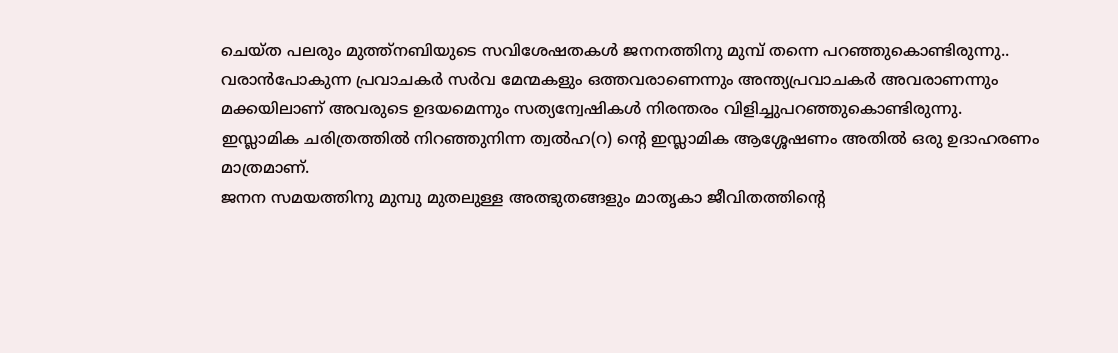ചെയ്ത പലരും മുത്ത്നബിയുടെ സവിശേഷതകൾ ജനനത്തിനു മുമ്പ് തന്നെ പറഞ്ഞുകൊണ്ടിരുന്നു.. വരാൻപോകുന്ന പ്രവാചകർ സർവ മേന്മകളും ഒത്തവരാണെന്നും അന്ത്യപ്രവാചകർ അവരാണന്നും മക്കയിലാണ് അവരുടെ ഉദയമെന്നും സത്യന്വേഷികൾ നിരന്തരം വിളിച്ചുപറഞ്ഞുകൊണ്ടിരുന്നു. ഇസ്ലാമിക ചരിത്രത്തിൽ നിറഞ്ഞുനിന്ന ത്വൽഹ(റ) ൻ്റെ ഇസ്ലാമിക ആശ്ശേഷണം അതിൽ ഒരു ഉദാഹരണം മാത്രമാണ്.
ജനന സമയത്തിനു മുമ്പു മുതലുള്ള അത്ഭുതങ്ങളും മാതൃകാ ജീവിതത്തിൻ്റെ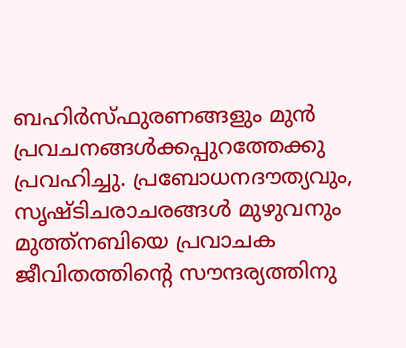ബഹിർസ്ഫുരണങ്ങളും മുൻ പ്രവചനങ്ങൾക്കപ്പുറത്തേക്കു പ്രവഹിച്ചു. പ്രബോധനദൗത്യവും, സൃഷ്ടിചരാചരങ്ങൾ മുഴുവനും മുത്ത്നബിയെ പ്രവാചക ജീവിതത്തിൻ്റെ സൗന്ദര്യത്തിനു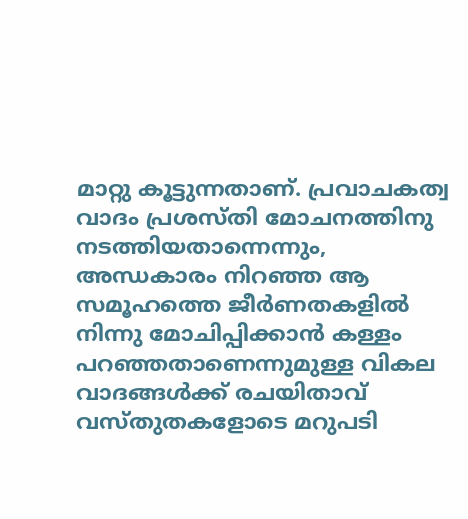മാറ്റു കൂട്ടുന്നതാണ്. പ്രവാചകത്വ വാദം പ്രശസ്തി മോചനത്തിനു നടത്തിയതാന്നെന്നും, അന്ധകാരം നിറഞ്ഞ ആ സമൂഹത്തെ ജീർണതകളിൽ നിന്നു മോചിപ്പിക്കാൻ കള്ളം പറഞ്ഞതാണെന്നുമുള്ള വികല വാദങ്ങൾക്ക് രചയിതാവ് വസ്തുതകളോടെ മറുപടി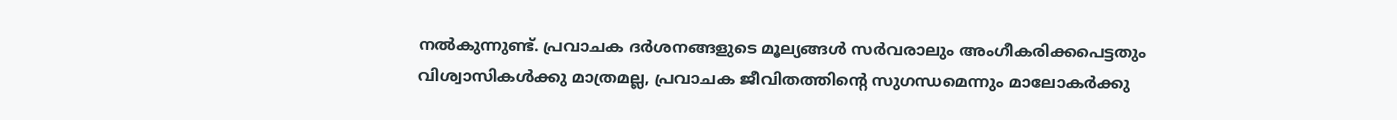നൽകുന്നുണ്ട്. പ്രവാചക ദർശനങ്ങളുടെ മൂല്യങ്ങൾ സർവരാലും അംഗീകരിക്കപെട്ടതും വിശ്വാസികൾക്കു മാത്രമല്ല, പ്രവാചക ജീവിതത്തിൻ്റെ സുഗന്ധമെന്നും മാലോകർക്കു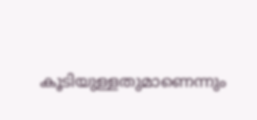കൂടിയുള്ളതുമാണെന്നും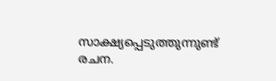സാക്ഷ്യപ്പെടുത്തുന്നുണ്ട് രചന.